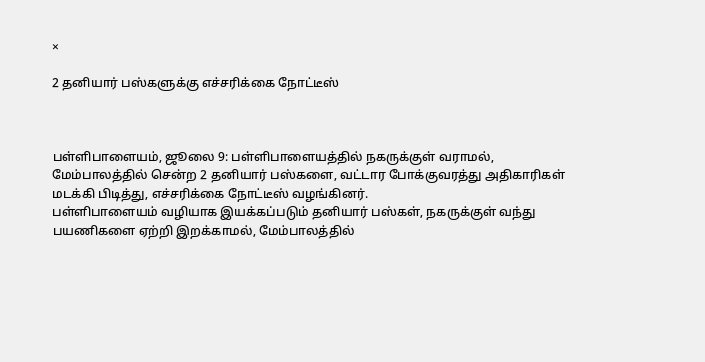×

2 தனியார் பஸ்களுக்கு எச்சரிக்கை நோட்டீஸ்



பள்ளிபாளையம், ஜூலை 9: பள்ளிபாளையத்தில் நகருக்குள் வராமல், மேம்பாலத்தில் சென்ற 2 தனியார் பஸ்களை, வட்டார போக்குவரத்து அதிகாரிகள் மடக்கி பிடித்து, எச்சரிக்கை நோட்டீஸ் வழங்கினர்.
பள்ளிபாளையம் வழியாக இயக்கப்படும் தனியார் பஸ்கள், நகருக்குள் வந்து பயணிகளை ஏற்றி இறக்காமல், மேம்பாலத்தில்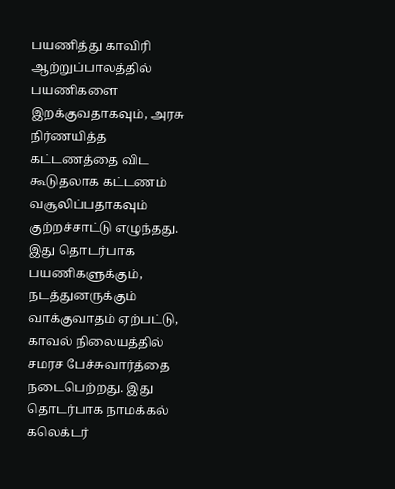பயணித்து காவிரி ஆற்றுப்பாலத்தில் பயணிகளை இறக்குவதாகவும், அரசு நிர்ணயித்த கட்டணத்தை விட கூடுதலாக கட்டணம் வசூலிப்பதாகவும் குற்றச்சாட்டு எழுந்தது. இது தொடர்பாக பயணிகளுக்கும், நடத்துனருக்கும் வாக்குவாதம் ஏற்பட்டு, காவல் நிலையத்தில் சமரச பேச்சுவார்த்தை நடைபெற்றது. இது தொடர்பாக நாமக்கல் கலெக்டர்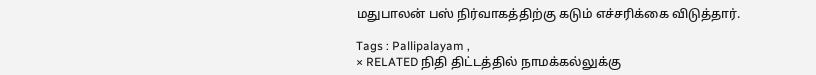மதுபாலன் பஸ் நிர்வாகத்திற்கு கடும் எச்சரிக்கை விடுத்தார்.

Tags : Pallipalayam ,
× RELATED நிதி திட்டத்தில் நாமக்கல்லுக்கு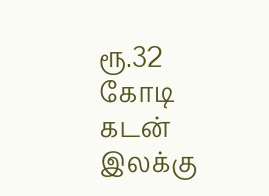ரூ.32 கோடி கடன் இலக்கு